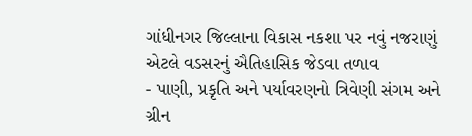ગાંધીનગર જિલ્લાના વિકાસ નકશા પર નવું નજરાણું એટલે વડસરનું ઐતિહાસિક જેડવા તળાવ
- પાણી, પ્રકૃતિ અને પર્યાવરણનો ત્રિવેણી સંગમ અને ગ્રીન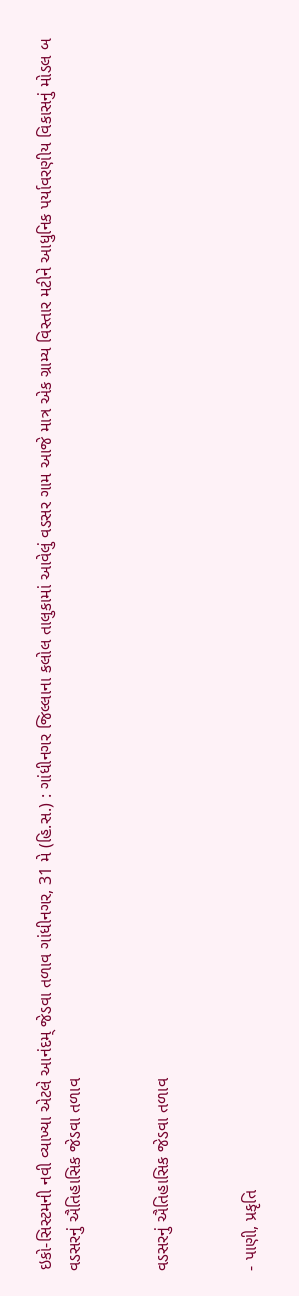ઇકો-સિસ્ટમની નવી વ્યાખ્યા એટલે આનંદમ્ જેડવા તળાવ ગાંધીનગર, 31 મે (હિ.સ.) : ગાંધીનગર જિલ્લાના કલોલ તાલુકામાં આવેલું વડસર ગામ આજે માત્ર એક ગ્રામ્ય વિસ્તાર મટીને આધુનિક પર્યાવરણીય વિકાસનું મોડલ બ
વડસરનું ઐતિહાસિક જેડવા તળાવ


વડસરનું ઐતિહાસિક જેડવા તળાવ


- પાણી, પ્રકૃતિ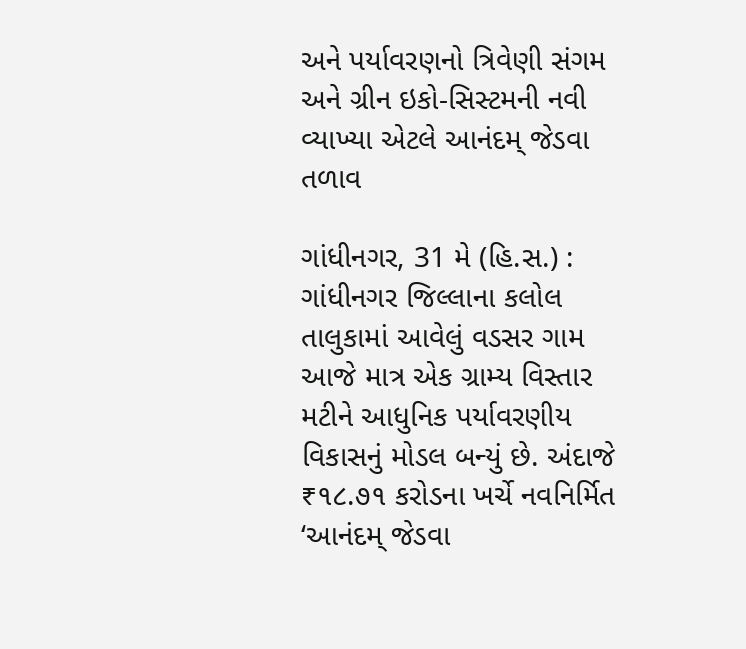અને પર્યાવરણનો ત્રિવેણી સંગમ અને ગ્રીન ઇકો-સિસ્ટમની નવી વ્યાખ્યા એટલે આનંદમ્ જેડવા તળાવ

ગાંધીનગર, 31 મે (હિ.સ.) : ગાંધીનગર જિલ્લાના કલોલ તાલુકામાં આવેલું વડસર ગામ આજે માત્ર એક ગ્રામ્ય વિસ્તાર મટીને આધુનિક પર્યાવરણીય વિકાસનું મોડલ બન્યું છે. અંદાજે ₹૧૮.૭૧ કરોડના ખર્ચે નવનિર્મિત ‘આનંદમ્ જેડવા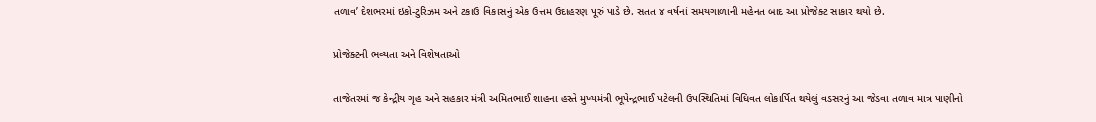તળાવ’ દેશભરમાં ઇકો-ટુરિઝમ અને ટકાઉ વિકાસનું એક ઉત્તમ ઉદાહરણ પૂરું પાડે છે. સતત ૪ વર્ષનાં સમયગાળાની મહેનત બાદ આ પ્રોજેક્ટ સાકાર થયો છે.

પ્રોજેક્ટની ભવ્યતા અને વિશેષતાઓ

તાજેતરમાં જ કેન્દ્રીય ગૃહ અને સહકાર મંત્રી અમિતભાઈ શાહના હસ્તે મુખ્યમંત્રી ભૂપેન્દ્રભાઈ પટેલની ઉપસ્થિતિમાં વિધિવત લોકાર્પિત થયેલું વડસરનું આ જેડવા તળાવ માત્ર પાણીનો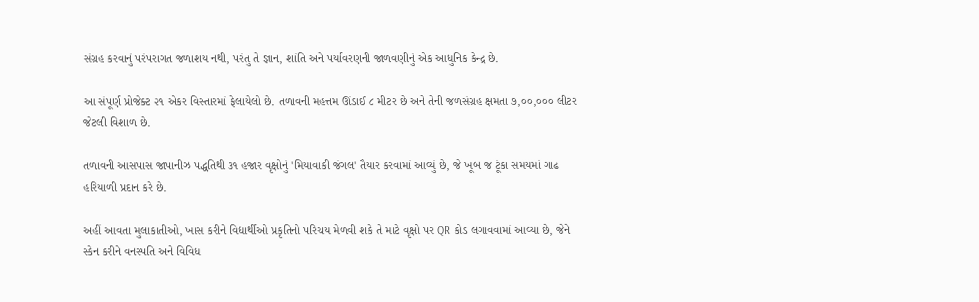સંગ્રહ કરવાનું પરંપરાગત જળાશય નથી, પરંતુ તે જ્ઞાન, શાંતિ અને પર્યાવરણની જાળવણીનું એક આધુનિક કેન્દ્ર છે.

આ સંપૂર્ણ પ્રોજેક્ટ ૨૧ એકર વિસ્તારમાં ફેલાયેલો છે. તળાવની મહત્તમ ઊંડાઈ ૮ મીટર છે અને તેની જળસંગ્રહ ક્ષમતા ૭,૦૦,૦૦૦ લીટર જેટલી વિશાળ છે.

તળાવની આસપાસ જાપાનીઝ પદ્ધતિથી ૩૧ હજાર વૃક્ષોનું 'મિયાવાકી જંગલ' તૈયાર કરવામાં આવ્યું છે, જે ખૂબ જ ટૂંકા સમયમાં ગાઢ હરિયાળી પ્રદાન કરે છે.

અહીં આવતા મુલાકાતીઓ, ખાસ કરીને વિદ્યાર્થીઓ પ્રકૃતિનો પરિચય મેળવી શકે તે માટે વૃક્ષો પર QR કોડ લગાવવામાં આવ્યા છે, જેને સ્કેન કરીને વનસ્પતિ અને વિવિધ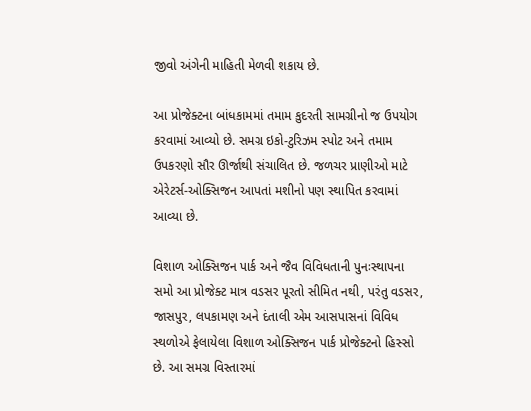જીવો અંગેની માહિતી મેળવી શકાય છે.

આ પ્રોજેક્ટના બાંધકામમાં તમામ કુદરતી સામગ્રીનો જ ઉપયોગ કરવામાં આવ્યો છે. સમગ્ર ઇકો-ટુરિઝમ સ્પોટ અને તમામ ઉપકરણો સૌર ઊર્જાથી સંચાલિત છે. જળચર પ્રાણીઓ માટે એરેટર્સ-ઓક્સિજન આપતાં મશીનો પણ સ્થાપિત કરવામાં આવ્યા છે.

વિશાળ ઓક્સિજન પાર્ક અને જૈવ વિવિધતાની પુનઃસ્થાપના સમો આ પ્રોજેક્ટ માત્ર વડસર પૂરતો સીમિત નથી, પરંતુ વડસર, જાસપુર, લપકામણ અને દંતાલી એમ આસપાસનાં વિવિધ સ્થળોએ ફેલાયેલા વિશાળ ઓક્સિજન પાર્ક પ્રોજેક્ટનો હિસ્સો છે. આ સમગ્ર વિસ્તારમાં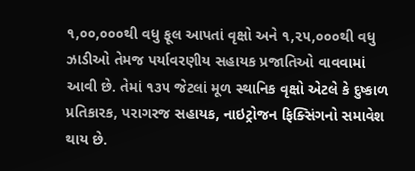૧,૦૦,૦૦૦થી વધુ ફૂલ આપતાં વૃક્ષો અને ૧,૨૫,૦૦૦થી વધુ ઝાડીઓ તેમજ પર્યાવરણીય સહાયક પ્રજાતિઓ વાવવામાં આવી છે. તેમાં ૧૩૫ જેટલાં મૂળ સ્થાનિક વૃક્ષો એટલે કે દુષ્કાળ પ્રતિકારક, પરાગરજ સહાયક, નાઇટ્રોજન ફિક્સિંગનો સમાવેશ થાય છે.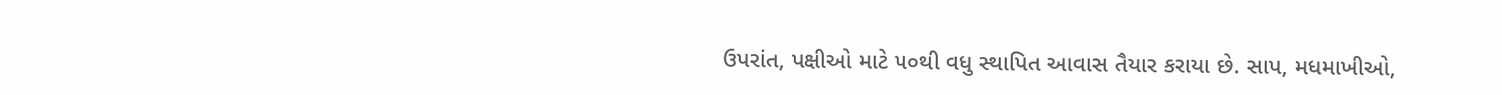ઉપરાંત, પક્ષીઓ માટે ૫૦થી વધુ સ્થાપિત આવાસ તૈયાર કરાયા છે. સાપ, મધમાખીઓ,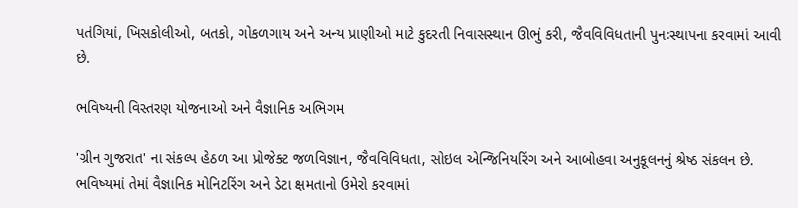પતંગિયાં, ખિસકોલીઓ, બતકો, ગોકળગાય અને અન્ય પ્રાણીઓ માટે કુદરતી નિવાસસ્થાન ઊભું કરી, જૈવવિવિધતાની પુનઃસ્થાપના કરવામાં આવી છે.

ભવિષ્યની વિસ્તરણ યોજનાઓ અને વૈજ્ઞાનિક અભિગમ

'ગ્રીન ગુજરાત' ના સંકલ્પ હેઠળ આ પ્રોજેક્ટ જળવિજ્ઞાન, જૈવવિવિધતા, સોઇલ એન્જિનિયરિંગ અને આબોહવા અનુકૂલનનું શ્રેષ્ઠ સંકલન છે. ભવિષ્યમાં તેમાં વૈજ્ઞાનિક મોનિટરિંગ અને ડેટા ક્ષમતાનો ઉમેરો કરવામાં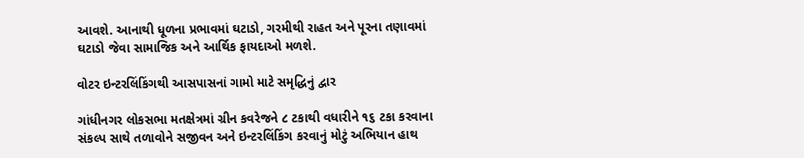આવશે. આનાથી ધૂળના પ્રભાવમાં ઘટાડો, ગરમીથી રાહત અને પૂરના તણાવમાં ઘટાડો જેવા સામાજિક અને આર્થિક ફાયદાઓ મળશે.

વોટર ઇન્ટરલિંકિંગથી આસપાસનાં ગામો માટે સમૃદ્ધિનું દ્વાર

ગાંધીનગર લોકસભા મતક્ષેત્રમાં ગ્રીન કવરેજને ૮ ટકાથી વધારીને ૧૬ ટકા કરવાના સંકલ્પ સાથે તળાવોને સજીવન અને ઇન્ટરલિંકિંગ કરવાનું મોટું અભિયાન હાથ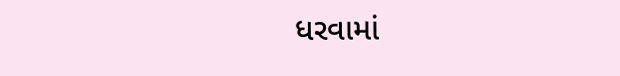ધરવામાં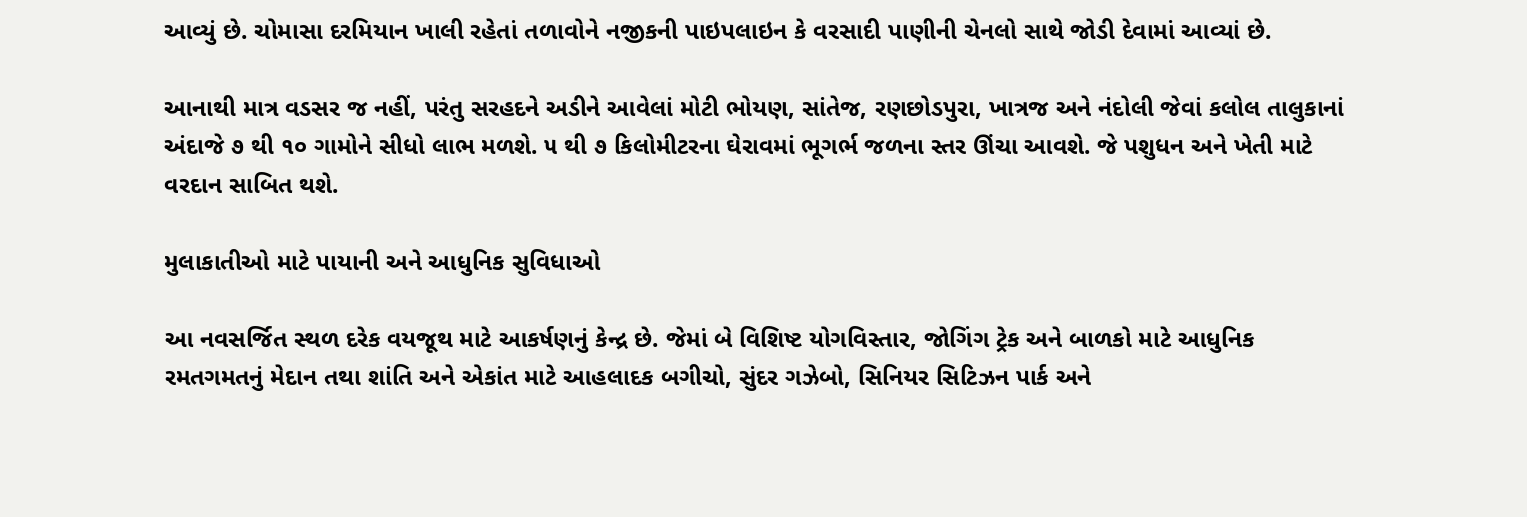આવ્યું છે. ચોમાસા દરમિયાન ખાલી રહેતાં તળાવોને નજીકની પાઇપલાઇન કે વરસાદી પાણીની ચેનલો સાથે જોડી દેવામાં આવ્યાં છે.

આનાથી માત્ર વડસર જ નહીં, પરંતુ સરહદને અડીને આવેલાં મોટી ભોયણ, સાંતેજ, રણછોડપુરા, ખાત્રજ અને નંદોલી જેવાં કલોલ તાલુકાનાં અંદાજે ૭ થી ૧૦ ગામોને સીધો લાભ મળશે. ૫ થી ૭ કિલોમીટરના ઘેરાવમાં ભૂગર્ભ જળના સ્તર ઊંચા આવશે. જે પશુધન અને ખેતી માટે વરદાન સાબિત થશે.

મુલાકાતીઓ માટે પાયાની અને આધુનિક સુવિધાઓ

આ નવસર્જિત સ્થળ દરેક વયજૂથ માટે આકર્ષણનું કેન્દ્ર છે. જેમાં બે વિશિષ્ટ યોગવિસ્તાર, જોગિંગ ટ્રેક અને બાળકો માટે આધુનિક રમતગમતનું મેદાન તથા શાંતિ અને એકાંત માટે આહલાદક બગીચો, સુંદર ગઝેબો, સિનિયર સિટિઝન પાર્ક અને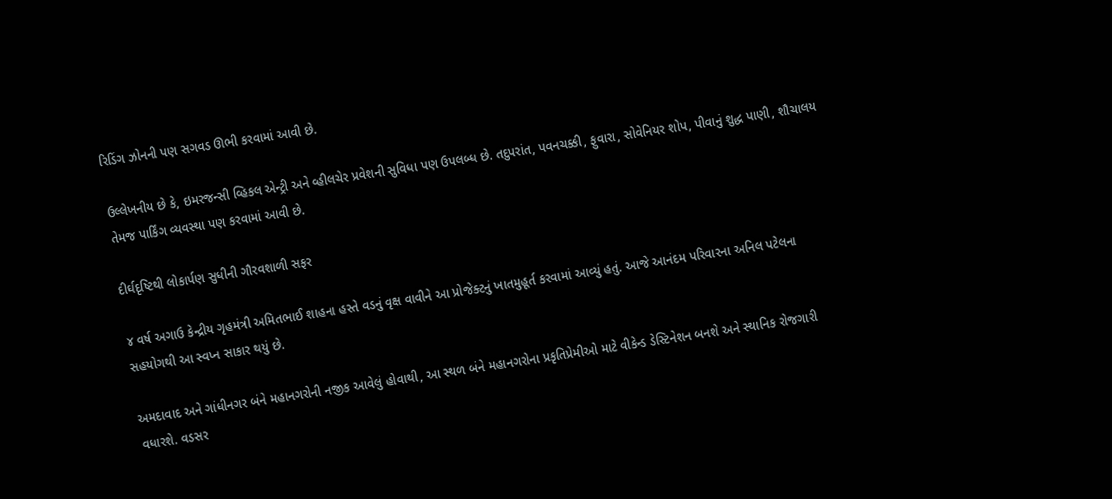રિડિંગ ઝોનની પણ સગવડ ઊભી કરવામાં આવી છે.

ઉલ્લેખનીય છે કે, ઇમરજન્સી વ્હિકલ એન્ટ્રી અને વ્હીલચેર પ્રવેશની સુવિધા પણ ઉપલબ્ધ છે. તદુપરાંત, પવનચક્કી, ફુવારા, સોવેનિયર શોપ, પીવાનું શુદ્ધ પાણી, શૌચાલય તેમજ પાર્કિંગ વ્યવસ્થા પણ કરવામાં આવી છે.

દીર્ઘદૃષ્ટિથી લોકાર્પણ સુધીની ગૌરવશાળી સફર

૪ વર્ષ અગાઉ કેન્દ્રીય ગૃહમંત્રી અમિતભાઈ શાહના હસ્તે વડનું વૃક્ષ વાવીને આ પ્રોજેક્ટનું ખાતમુહૂર્ત કરવામાં આવ્યું હતું. આજે આનંદમ પરિવારના અનિલ પટેલના સહયોગથી આ સ્વપ્ન સાકાર થયું છે.

અમદાવાદ અને ગાંધીનગર બંને મહાનગરોની નજીક આવેલું હોવાથી, આ સ્થળ બંને મહાનગરોના પ્રકૃતિપ્રેમીઓ માટે વીકેન્ડ ડેસ્ટિનેશન બનશે અને સ્થાનિક રોજગારી વધારશે. વડસર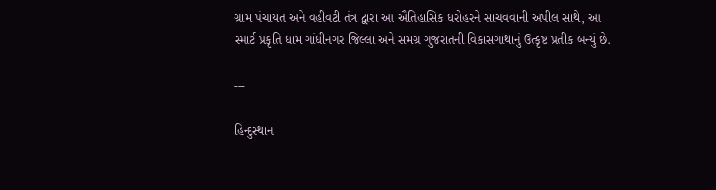ગ્રામ પંચાયત અને વહીવટી તંત્ર દ્વારા આ ઐતિહાસિક ધરોહરને સાચવવાની અપીલ સાથે, આ સ્માર્ટ પ્રકૃતિ ધામ ગાંધીનગર જિલ્લા અને સમગ્ર ગુજરાતની વિકાસગાથાનું ઉત્કૃષ્ટ પ્રતીક બન્યું છે.

---

હિન્દુસ્થાન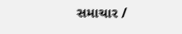સમાચાર /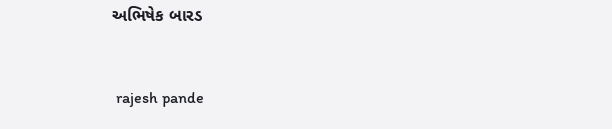અભિષેક બારડ


 rajesh pande